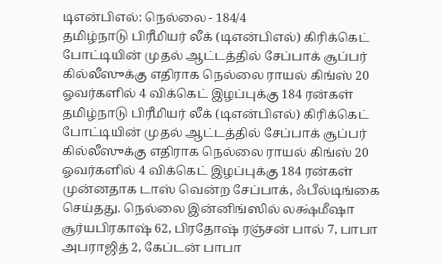டிஎன்பிஎல்: நெல்லை - 184/4
தமிழ்நாடு பிரீமியர் லீக் (டிஎன்பிஎல்) கிரிக்கெட் போட்டியின் முதல் ஆட்டத்தில் சேப்பாக் சூப்பர் கில்லீஸுக்கு எதிராக நெல்லை ராயல் கிங்ஸ் 20 ஓவர்களில் 4 விக்கெட் இழப்புக்கு 184 ரன்கள்
தமிழ்நாடு பிரீமியர் லீக் (டிஎன்பிஎல்) கிரிக்கெட் போட்டியின் முதல் ஆட்டத்தில் சேப்பாக் சூப்பர் கில்லீஸுக்கு எதிராக நெல்லை ராயல் கிங்ஸ் 20 ஓவர்களில் 4 விக்கெட் இழப்புக்கு 184 ரன்கள்
முன்னதாக டாஸ் வென்ற சேப்பாக், ஃபீல்டிங்கை செய்தது. நெல்லை இன்னிங்ஸில் லக்ஷ்மீஷா சூர்யபிரகாஷ் 62, பிரதோஷ் ரஞ்சன் பால் 7, பாபா அபராஜித் 2, கேப்டன் பாபா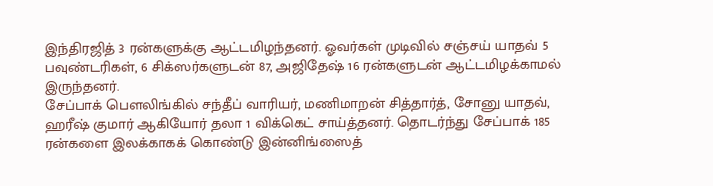இந்திரஜித் 3 ரன்களுக்கு ஆட்டமிழந்தனர். ஓவர்கள் முடிவில் சஞ்சய் யாதவ் 5 பவுண்டரிகள், 6 சிக்ஸர்களுடன் 87, அஜிதேஷ் 16 ரன்களுடன் ஆட்டமிழக்காமல் இருந்தனர்.
சேப்பாக் பௌலிங்கில் சந்தீப் வாரியர், மணிமாறன் சித்தார்த், சோனு யாதவ், ஹரீஷ் குமார் ஆகியோர் தலா 1 விக்கெட் சாய்த்தனர். தொடர்ந்து சேப்பாக் 185 ரன்களை இலக்காகக் கொண்டு இன்னிங்ஸைத்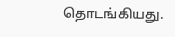தொடங்கியது.